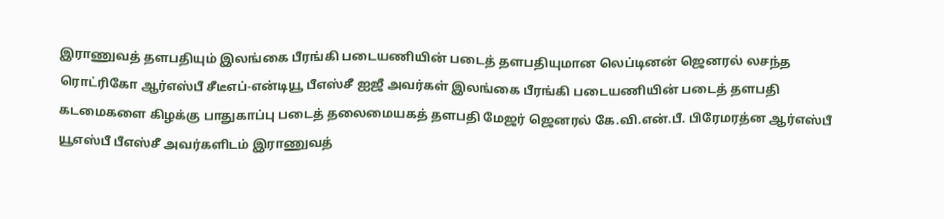இராணுவத் தளபதியும் இலங்கை பீரங்கி படையணியின் படைத் தளபதியுமான லெப்டினன் ஜெனரல் லசந்த ரொட்ரிகோ ஆர்எஸ்பீ சீடீஎப்-என்டியூ பீஎஸ்சீ ஐஜீ அவர்கள் இலங்கை பீரங்கி படையணியின் படைத் தளபதி கடமைகளை கிழக்கு பாதுகாப்பு படைத் தலைமையகத் தளபதி மேஜர் ஜெனரல் கே.வி.என்.பீ. பிரேமரத்ன ஆர்எஸ்பீ யூஎஸ்பீ பீஎஸ்சீ அவர்களிடம் இராணுவத்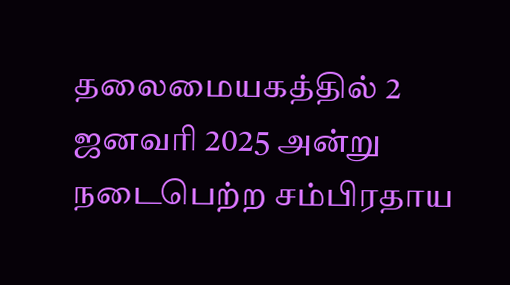தலைமையகத்தில் 2 ஜனவரி 2025 அன்று நடைபெற்ற சம்பிரதாய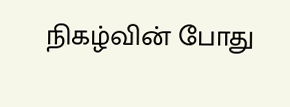நிகழ்வின் போது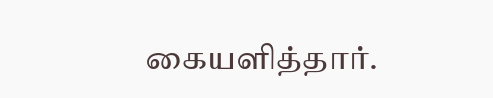கையளித்தார்.